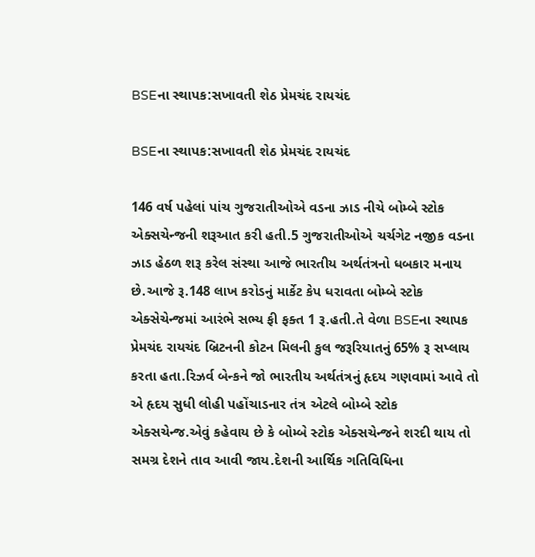BSEના સ્થાપક:સખાવતી શેઠ પ્રેમચંદ રાયચંદ

BSEના સ્થાપક:સખાવતી શેઠ પ્રેમચંદ રાયચંદ

146 વર્ષ પહેલાં પાંચ ગુજરાતીઓએ વડના ઝાડ નીચે બોમ્બે સ્ટોક એક્સચેન્જની શરૂઆત કરી હતી.5 ગુજરાતીઓએ ચર્ચગેટ નજીક વડના ઝાડ હેઠળ શરૂ કરેલ સંસ્થા આજે ભારતીય અર્થતંત્રનો ધબકાર મનાય છે.આજે રૂ.148 લાખ કરોડનું માર્કેટ કેપ ધરાવતા બોમ્બે સ્ટોક એક્સેચેન્જમાં આરંભે સભ્ય ફી ફક્ત 1 રૂ.હતી.તે વેળા BSEના સ્થાપક પ્રેમચંદ રાયચંદ બ્રિટનની કોટન મિલની કુલ જરૂરિયાતનું 65% રૂ સપ્લાય કરતા હતા.રિઝર્વ બેન્કને જો ભારતીય અર્થતંત્રનું હૃદય ગણવામાં આવે તો એ હૃદય સુધી લોહી પહોંચાડનાર તંત્ર એટલે બોમ્બે સ્ટોક એક્સચેન્જ.એવું કહેવાય છે કે બોમ્બે સ્ટોક એક્સચેન્જને શરદી થાય તો સમગ્ર દેશને તાવ આવી જાય.દેશની આર્થિક ગતિવિધિના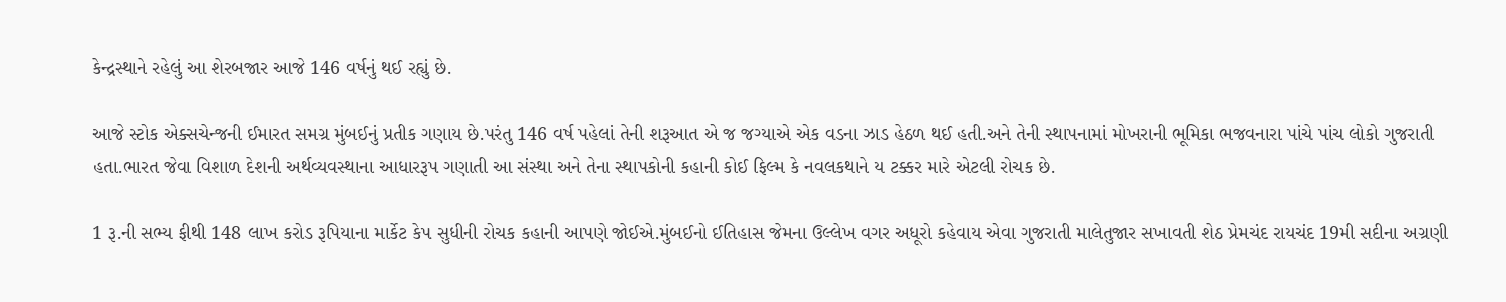કેન્દ્રસ્થાને રહેલું આ શેરબજાર આજે 146 વર્ષનું થઈ રહ્યું છે.

આજે સ્ટોક એક્સચેન્જની ઈમારત સમગ્ર મુંબઈનું પ્રતીક ગણાય છે.પરંતુ 146 વર્ષ પહેલાં તેની શરૂઆત એ જ જગ્યાએ એક વડના ઝાડ હેઠળ થઈ હતી.અને તેની સ્થાપનામાં મોખરાની ભૂમિકા ભજવનારા પાંચે પાંચ લોકો ગુજરાતી હતા.ભારત જેવા વિશાળ દેશની અર્થવ્યવસ્થાના આધારરૂપ ગણાતી આ સંસ્થા અને તેના સ્થાપકોની કહાની કોઈ ફિલ્મ કે નવલકથાને ય ટક્કર મારે એટલી રોચક છે.

1 રૂ.ની સભ્ય ફીથી 148 લાખ કરોડ રૂપિયાના માર્કેટ કેપ સુધીની રોચક કહાની આપણે જોઈએ.મુંબઈનો ઈતિહાસ જેમના ઉલ્લેખ વગર અધૂરો કહેવાય એવા ગુજરાતી માલેતુજાર સખાવતી શેઠ પ્રેમચંદ રાયચંદ 19મી સદીના અગ્રણી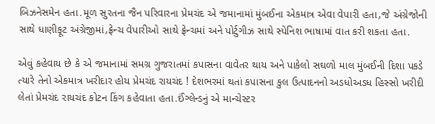બિઝનેસમેન હતા.મૂળ સુરતના જૈન પરિવારના પ્રેમચંદ એ જમાનામાં મુંબઈના એકમાત્ર એવા વેપારી હતા,જે અંગ્રેજોની સાથે ધાણીફૂટ અંગ્રેજીમાં,ફ્રેન્ચ વેપારીઓ સાથે ફ્રેન્ચમાં અને પોર્ટુગીઝ સાથે સ્પેનિશ ભાષામાં વાત કરી શકતા હતા.

એવું કહેવાય છે કે એ જમાનામાં સમગ્ર ગુજરાતમાં કપાસના વાવેતર થાય અને પાકેલો સઘળો માલ મુંબઈની દિશા પકડે ત્યારે તેનો એકમાત્ર ખરીદાર હોય પ્રેમચંદ રાયચંદ ! દેશભરમાં થતાં કપાસના કુલ ઉત્પાદનનો અડધોઅડધ હિસ્સો ખરીદી લેતાં પ્રેમચંદ રાયચંદ કોટન કિંગ કહેવાતા હતા.ઈંગ્લેન્ડનું એ માન્ચેસ્ટર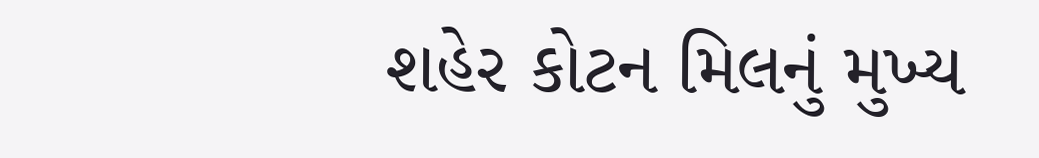શહેર કોટન મિલનું મુખ્ય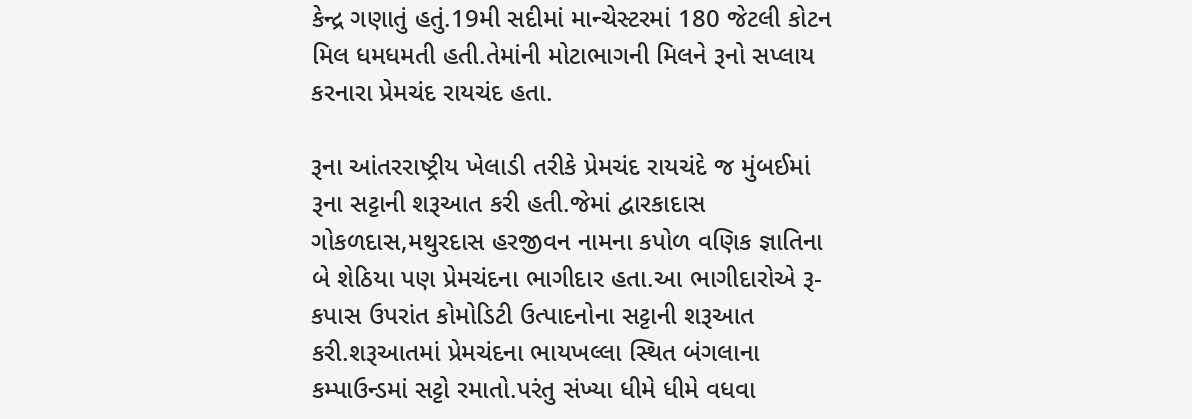કેન્દ્ર ગણાતું હતું.19મી સદીમાં માન્ચેસ્ટરમાં 180 જેટલી કોટન મિલ ધમધમતી હતી.તેમાંની મોટાભાગની મિલને રૂનો સપ્લાય કરનારા પ્રેમચંદ રાયચંદ હતા.

રૂના આંતરરાષ્ટ્રીય ખેલાડી તરીકે પ્રેમચંદ રાયચંદે જ મુંબઈમાં રૂના સટ્ટાની શરૂઆત કરી હતી.જેમાં દ્વારકાદાસ ગોકળદાસ,મથુરદાસ હરજીવન નામના કપોળ વણિક જ્ઞાતિના બે શેઠિયા પણ પ્રેમચંદના ભાગીદાર હતા.આ ભાગીદારોએ રૂ-કપાસ ઉપરાંત કોમોડિટી ઉત્પાદનોના સટ્ટાની શરૂઆત કરી.શરૂઆતમાં પ્રેમચંદના ભાયખલ્લા સ્થિત બંગલાના કમ્પાઉન્ડમાં સટ્ટો રમાતો.પરંતુ સંખ્યા ધીમે ધીમે વધવા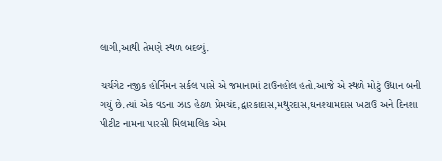લાગી,આથી તેમણે સ્થળ બદલ્યું.

ચર્ચગેટ નજીક હોર્નિમન સર્કલ પાસે એ જમાનામાં ટાઉનહોલ હતો.આજે એ સ્થળે મોટું ઉદ્યાન બની ગયું છે.ત્યાં એક વડના ઝાડ હેઠળ પ્રેમચંદ,દ્વારકાદાસ,મથુરદાસ,ઘનશ્યામદાસ ખટાઉ અને દિનશા પીટીટ નામના પારસી મિલમાલિક એમ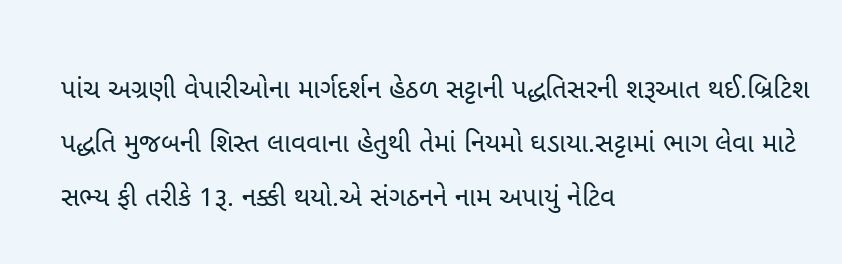પાંચ અગ્રણી વેપારીઓના માર્ગદર્શન હેઠળ સટ્ટાની પદ્ધતિસરની શરૂઆત થઈ.બ્રિટિશ પદ્ધતિ મુજબની શિસ્ત લાવવાના હેતુથી તેમાં નિયમો ઘડાયા.સટ્ટામાં ભાગ લેવા માટે સભ્ય ફી તરીકે 1રૂ. નક્કી થયો.એ સંગઠનને નામ અપાયું નેટિવ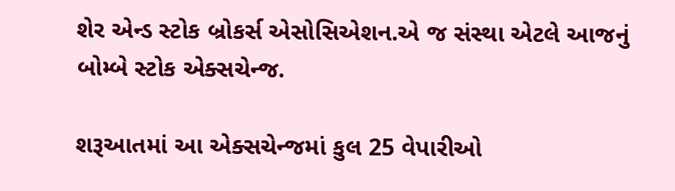શેર એન્ડ સ્ટોક બ્રોકર્સ એસોસિએશન.એ જ સંસ્થા એટલે આજનું બોમ્બે સ્ટોક એક્સચેન્જ.

શરૂઆતમાં આ એક્સચેન્જમાં કુલ 25 વેપારીઓ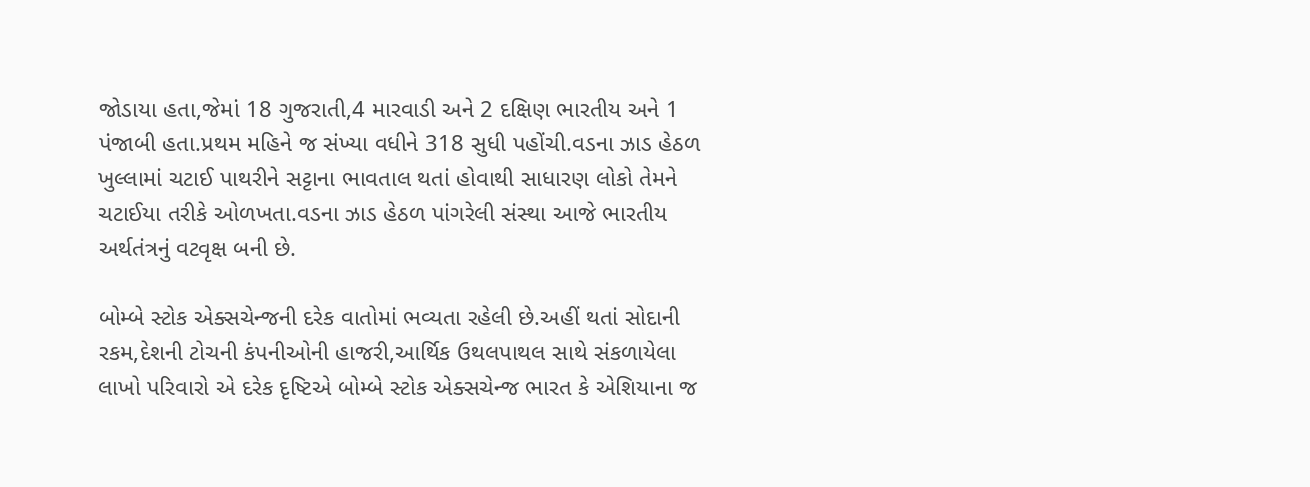જોડાયા હતા,જેમાં 18 ગુજરાતી,4 મારવાડી અને 2 દક્ષિણ ભારતીય અને 1 પંજાબી હતા.પ્રથમ મહિને જ સંખ્યા વધીને 318 સુધી પહોંચી.વડના ઝાડ હેઠળ ખુલ્લામાં ચટાઈ પાથરીને સટ્ટાના ભાવતાલ થતાં હોવાથી સાધારણ લોકો તેમને ચટાઈયા તરીકે ઓળખતા.વડના ઝાડ હેઠળ પાંગરેલી સંસ્થા આજે ભારતીય અર્થતંત્રનું વટવૃક્ષ બની છે.

બોમ્બે સ્ટોક એક્સચેન્જની દરેક વાતોમાં ભવ્યતા રહેલી છે.અહીં થતાં સોદાની રકમ,દેશની ટોચની કંપનીઓની હાજરી,આર્થિક ઉથલપાથલ સાથે સંકળાયેલા લાખો પરિવારો એ દરેક દૃષ્ટિએ બોમ્બે સ્ટોક એક્સચેન્જ ભારત કે એશિયાના જ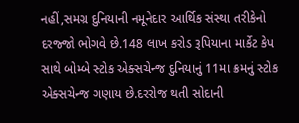નહીં,સમગ્ર દુનિયાની નમૂનેદાર આર્થિક સંસ્થા તરીકેનો દરજ્જો ભોગવે છે.148 લાખ કરોડ રૂપિયાના માર્કેટ કેપ સાથે બોમ્બે સ્ટોક એક્સચેન્જ દુનિયાનું 11મા ક્રમનું સ્ટોક એક્સચેન્જ ગણાય છે.દરરોજ થતી સોદાની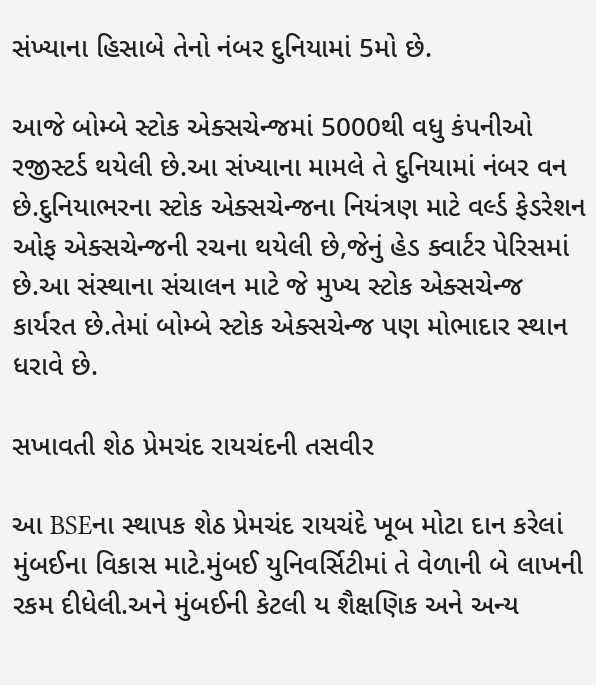સંખ્યાના હિસાબે તેનો નંબર દુનિયામાં 5મો છે.

આજે બોમ્બે સ્ટોક એક્સચેન્જમાં 5000થી વધુ કંપનીઓ રજીસ્ટર્ડ થયેલી છે.આ સંખ્યાના મામલે તે દુનિયામાં નંબર વન છે.દુનિયાભરના સ્ટોક એક્સચેન્જના નિયંત્રણ માટે વર્લ્ડ ફેડરેશન ઓફ એક્સચેન્જની રચના થયેલી છે,જેનું હેડ ક્વાર્ટર પેરિસમાં છે.આ સંસ્થાના સંચાલન માટે જે મુખ્ય સ્ટોક એક્સચેન્જ કાર્યરત છે.તેમાં બોમ્બે સ્ટોક એક્સચેન્જ પણ મોભાદાર સ્થાન ધરાવે છે.

સખાવતી શેઠ પ્રેમચંદ રાયચંદની તસવીર

આ BSEના સ્થાપક શેઠ પ્રેમચંદ રાયચંદે ખૂબ મોટા દાન કરેલાં મુંબઈના વિકાસ માટે.મુંબઈ યુનિવર્સિટીમાં તે વેળાની બે લાખની રકમ દીધેલી.અને મુંબઈની કેટલી ય શૈક્ષણિક અને અન્ય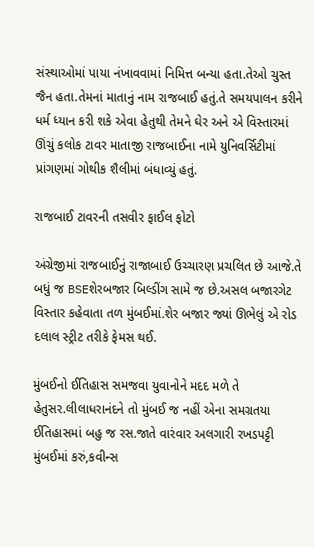સંસ્થાઓમાં પાયા નંખાવવામાં નિમિત્ત બન્યા હતા.તેઓ ચુસ્ત જૈન હતા.તેમનાં માતાનું નામ રાજબાઈ હતું.તે સમયપાલન કરીને ધર્મ ધ્યાન કરી શકે એવા હેતુથી તેમને ઘેર અને એ વિસ્તારમાં ઊંચું કલોક ટાવર માતાજી રાજબાઈના નામે યુનિવર્સિટીમાં પ્રાંગણમાં ગોથીક શૈલીમાં બંધાવ્યું હતું.

રાજબાઈ ટાવરની તસવીર ફાઈલ ફોટો

અંગ્રેજીમાં રાજબાઈનું રાજાબાઈ ઉચ્ચારણ પ્રચલિત છે આજે.તે બધું જ BSEશેરબજાર બિલ્ડીંગ સામે જ છે.અસલ બજારગેટ વિસ્તાર કહેવાતા તળ મુંબઈમાં.શેર બજાર જ્યાં ઊભેલું એ રોડ દલાલ સ્ટ્રીટ તરીકે ફેમસ થઈ.

મુંબઈનો ઈતિહાસ સમજવા યુવાનોને મદદ મળે તે હેતુસર.લીલાધરાનંદને તો મુંબઈ જ નહીં એના સમગ્રતયા ઈતિહાસમાં બહુ જ રસ.જાતે વારંવાર અલગારી રખડપટ્ટી મુંબઈમાં કરું,કવીન્સ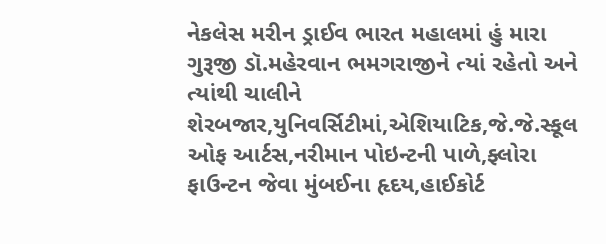નેકલેસ મરીન ડ્રાઈવ ભારત મહાલમાં હું મારા ગુરૂજી ડૉ.મહેરવાન ભમગરાજીને ત્યાં રહેતો અને ત્યાંથી ચાલીને શેરબજાર,યુનિવર્સિટીમાં,એશિયાટિક,જે.જે.સ્કૂલ ઓફ આર્ટસ,નરીમાન પોઇન્ટની પાળે,ફ્લોરા ફાઉન્ટન જેવા મુંબઈના હૃદય,હાઈકોર્ટ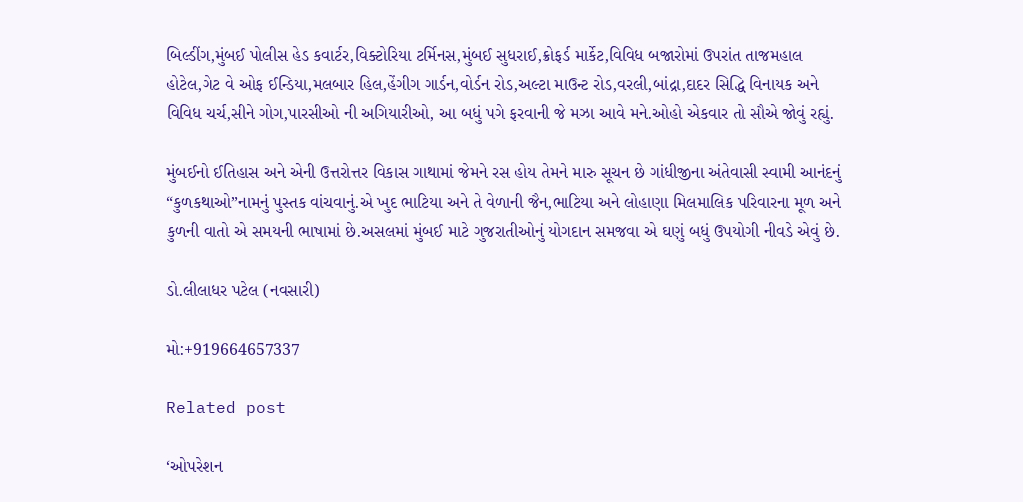બિલ્ડીંગ,મુંબઈ પોલીસ હેડ કવાર્ટર,વિક્ટોરિયા ટર્મિનસ,મુંબઈ સુધરાઈ,ક્રોફર્ડ માર્કેટ,વિવિધ બજારોમાં ઉપરાંત તાજમહાલ હોટેલ,ગેટ વે ઓફ ઈન્ડિયા,મલબાર હિલ,હેંગીગ ગાર્ડન,વોર્ડન રોડ,અલ્ટા માઉન્ટ રોડ,વરલી,બાંદ્રા,દાદર સિદ્ધિ વિનાયક અને વિવિધ ચર્ચ,સીને ગોગ,પારસીઓ ની અગિયારીઓ, આ બધું પગે ફરવાની જે મઝા આવે મને.ઓહો એકવાર તો સૌએ જોવું રહ્યું.

મુંબઈનો ઈતિહાસ અને એની ઉત્તરોત્તર વિકાસ ગાથામાં જેમને રસ હોય તેમને મારુ સૂચન છે ગાંધીજીના અંતેવાસી સ્વામી આનંદનું “કુળકથાઓ”નામનું પુસ્તક વાંચવાનું.એ ખુદ ભાટિયા અને તે વેળાની જૈન,ભાટિયા અને લોહાણા મિલમાલિક પરિવારના મૂળ અને કુળની વાતો એ સમયની ભાષામાં છે.અસલમાં મુંબઈ માટે ગુજરાતીઓનું યોગદાન સમજવા એ ઘણું બધું ઉપયોગી નીવડે એવું છે.

ડો.લીલાધર પટેલ (નવસારી)

મો:+919664657337

Related post

‘ઓપરેશન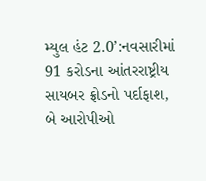મ્યુલ હંટ 2.0’:નવસારીમાં 91 કરોડના આંતરરાષ્ટ્રીય સાયબર ફ્રોડનો પર્દાફાશ, બે આરોપીઓ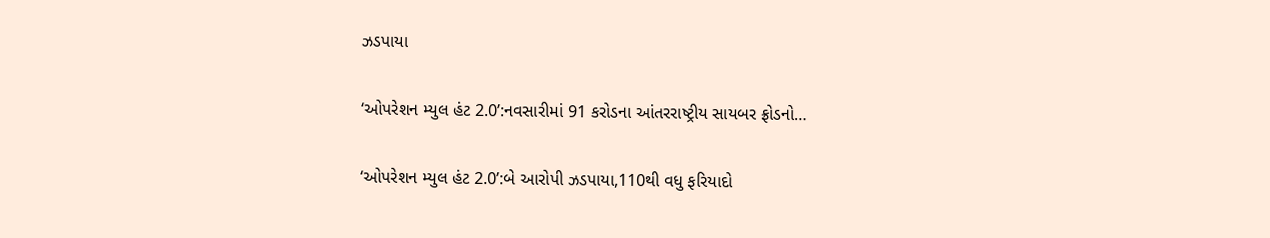ઝડપાયા

‘ઓપરેશન મ્યુલ હંટ 2.0’:નવસારીમાં 91 કરોડના આંતરરાષ્ટ્રીય સાયબર ફ્રોડનો…

‘ઓપરેશન મ્યુલ હંટ 2.0’:બે આરોપી ઝડપાયા,110થી વધુ ફરિયાદો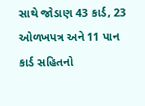સાથે જોડાણ 43 કાર્ડ, 23 ઓળખપત્ર અને 11 પાન કાર્ડ સહિતનો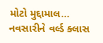મોટો મુદ્દામાલ…
નવસારીને વર્લ્ડ ક્લાસ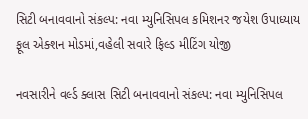સિટી બનાવવાનો સંકલ્પ: નવા મ્યુનિસિપલ કમિશનર જયેશ ઉપાધ્યાય ફૂલ એક્શન મોડમાં,વહેલી સવારે ફિલ્ડ મીટિંગ યોજી

નવસારીને વર્લ્ડ ક્લાસ સિટી બનાવવાનો સંકલ્પ: નવા મ્યુનિસિપલ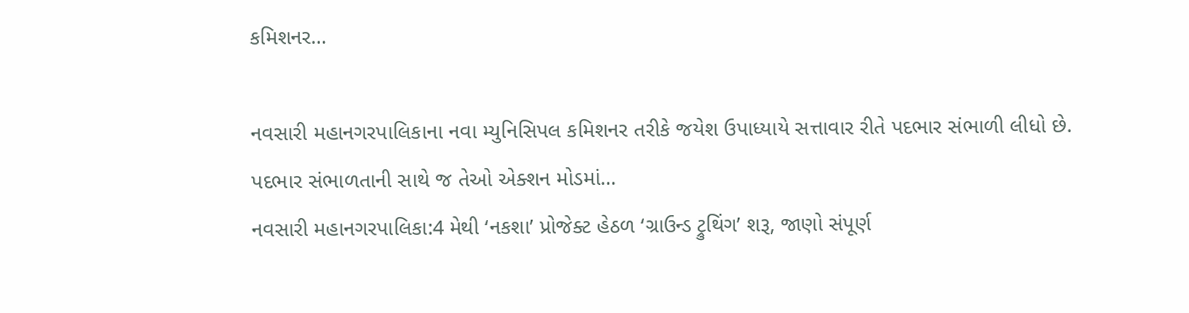કમિશનર…

નવસારી મહાનગરપાલિકાના નવા મ્યુનિસિપલ કમિશનર તરીકે જયેશ ઉપાધ્યાયે સત્તાવાર રીતે પદભાર સંભાળી લીધો છે. પદભાર સંભાળતાની સાથે જ તેઓ એક્શન મોડમાં…
નવસારી મહાનગરપાલિકા:4 મેથી ‘નકશા’ પ્રોજેક્ટ હેઠળ ‘ગ્રાઉન્ડ ટ્રુથિંગ’ શરૂ, જાણો સંપૂર્ણ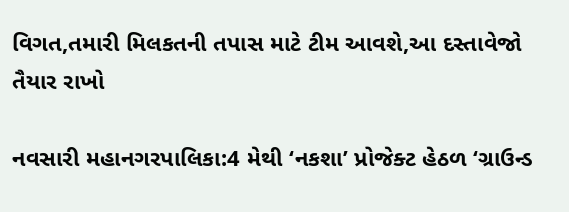વિગત,તમારી મિલકતની તપાસ માટે ટીમ આવશે,આ દસ્તાવેજો તૈયાર રાખો

નવસારી મહાનગરપાલિકા:4 મેથી ‘નકશા’ પ્રોજેક્ટ હેઠળ ‘ગ્રાઉન્ડ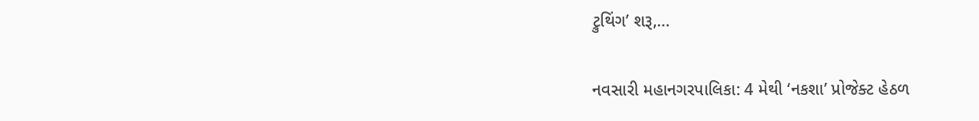ટ્રુથિંગ’ શરૂ,…

નવસારી મહાનગરપાલિકા: 4 મેથી ‘નકશા’ પ્રોજેક્ટ હેઠળ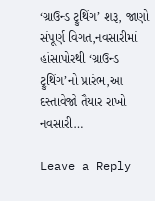‘ગ્રાઉન્ડ ટ્રુથિંગ’ શરૂ, જાણો સંપૂર્ણ વિગત,નવસારીમાં હાંસાપોરથી ‘ગ્રાઉન્ડ ટ્રુથિંગ’નો પ્રારંભ,આ દસ્તાવેજો તૈયાર રાખો નવસારી…

Leave a Reply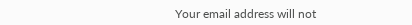Your email address will not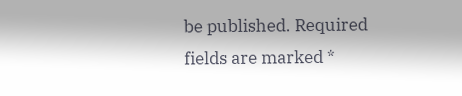be published. Required fields are marked *